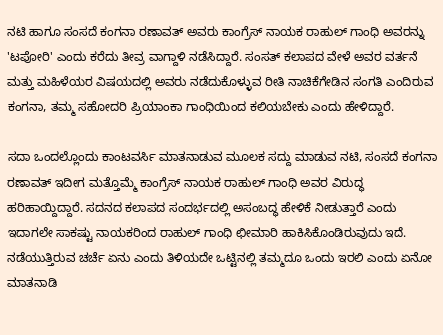ನಟಿ ಹಾಗೂ ಸಂಸದೆ ಕಂಗನಾ ರಣಾವತ್ ಅವರು ಕಾಂಗ್ರೆಸ್ ನಾಯಕ ರಾಹುಲ್ ಗಾಂಧಿ ಅವರನ್ನು 'ಟಪೋರಿ' ಎಂದು ಕರೆದು ತೀವ್ರ ವಾಗ್ದಾಳಿ ನಡೆಸಿದ್ದಾರೆ. ಸಂಸತ್ ಕಲಾಪದ ವೇಳೆ ಅವರ ವರ್ತನೆ ಮತ್ತು ಮಹಿಳೆಯರ ವಿಷಯದಲ್ಲಿ ಅವರು ನಡೆದುಕೊಳ್ಳುವ ರೀತಿ ನಾಚಿಕೆಗೇಡಿನ ಸಂಗತಿ ಎಂದಿರುವ ಕಂಗನಾ, ತಮ್ಮ ಸಹೋದರಿ ಪ್ರಿಯಾಂಕಾ ಗಾಂಧಿಯಿಂದ ಕಲಿಯಬೇಕು ಎಂದು ಹೇಳಿದ್ದಾರೆ.

ಸದಾ ಒಂದಲ್ಲೊಂದು ಕಾಂಟವರ್ಸಿ ಮಾತನಾಡುವ ಮೂಲಕ ಸದ್ದು ಮಾಡುವ ನಟಿ, ಸಂಸದೆ ಕಂಗನಾ ರಣಾವತ್ ಇದೀಗ ಮತ್ತೊಮ್ಮೆ ಕಾಂಗ್ರೆಸ್ ನಾಯಕ ರಾಹುಲ್ ಗಾಂಧಿ ಅವರ ವಿರುದ್ಧ ಹರಿಹಾಯ್ದಿದ್ದಾರೆ. ಸದನದ ಕಲಾಪದ ಸಂದರ್ಭದಲ್ಲಿ ಅಸಂಬದ್ಧ ಹೇಳಿಕೆ ನೀಡುತ್ತಾರೆ ಎಂದು ಇದಾಗಲೇ ಸಾಕಷ್ಟು ನಾಯಕರಿಂದ ರಾಹುಲ್ ಗಾಂಧಿ ಛೀಮಾರಿ ಹಾಕಿಸಿಕೊಂಡಿರುವುದು ಇದೆ. ನಡೆಯುತ್ತಿರುವ ಚರ್ಚೆ ಏನು ಎಂದು ತಿಳಿಯದೇ ಒಟ್ಟಿನಲ್ಲಿ ತಮ್ಮದೂ ಒಂದು ಇರಲಿ ಎಂದು ಏನೋ ಮಾತನಾಡಿ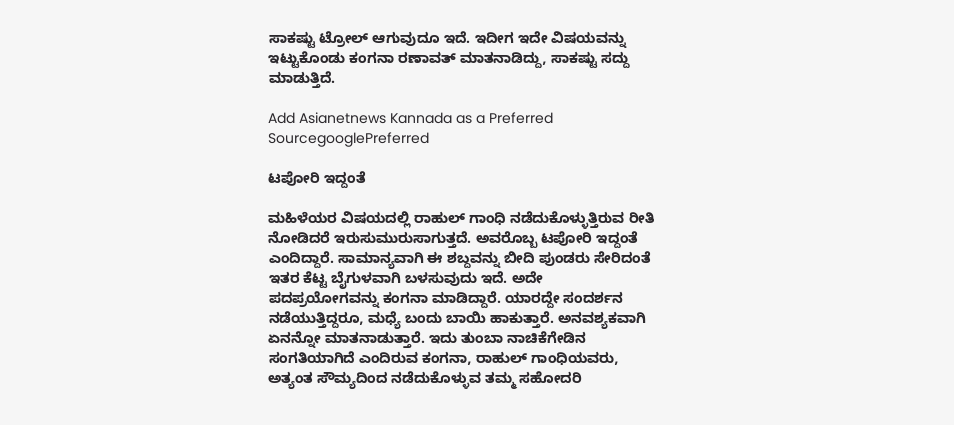ಸಾಕಷ್ಟು ಟ್ರೋಲ್ ಆಗುವುದೂ ಇದೆ. ಇದೀಗ ಇದೇ ವಿಷಯವನ್ನು ಇಟ್ಟುಕೊಂಡು ಕಂಗನಾ ರಣಾವತ್ ಮಾತನಾಡಿದ್ದು, ಸಾಕಷ್ಟು ಸದ್ದು ಮಾಡುತ್ತಿದೆ.

Add Asianetnews Kannada as a Preferred SourcegooglePreferred

ಟಪೋರಿ ಇದ್ದಂತೆ

ಮಹಿಳೆಯರ ವಿಷಯದಲ್ಲಿ ರಾಹುಲ್ ಗಾಂಧಿ ನಡೆದುಕೊಳ್ಳುತ್ತಿರುವ ರೀತಿ ನೋಡಿದರೆ ಇರುಸುಮುರುಸಾಗುತ್ತದೆ. ಅವರೊಬ್ಬ ಟಪೋರಿ ಇದ್ದಂತೆ ಎಂದಿದ್ದಾರೆ. ಸಾಮಾನ್ಯವಾಗಿ ಈ ಶಬ್ದವನ್ನು ಬೀದಿ ಪುಂಡರು ಸೇರಿದಂತೆ ಇತರ ಕೆಟ್ಟ ಬೈಗುಳವಾಗಿ ಬಳಸುವುದು ಇದೆ. ಅದೇ ಪದಪ್ರಯೋಗವನ್ನು ಕಂಗನಾ ಮಾಡಿದ್ದಾರೆ. ಯಾರದ್ದೇ ಸಂದರ್ಶನ ನಡೆಯುತ್ತಿದ್ದರೂ, ಮಧ್ಯೆ ಬಂದು ಬಾಯಿ ಹಾಕುತ್ತಾರೆ. ಅನವಶ್ಯಕವಾಗಿ ಏನನ್ನೋ ಮಾತನಾಡುತ್ತಾರೆ. ಇದು ತುಂಬಾ ನಾಚಿಕೆಗೇಡಿನ ಸಂಗತಿಯಾಗಿದೆ ಎಂದಿರುವ ಕಂಗನಾ, ರಾಹುಲ್ ಗಾಂಧಿಯವರು, ಅತ್ಯಂತ ಸೌಮ್ಯದಿಂದ ನಡೆದುಕೊಳ್ಳುವ ತಮ್ಮ ಸಹೋದರಿ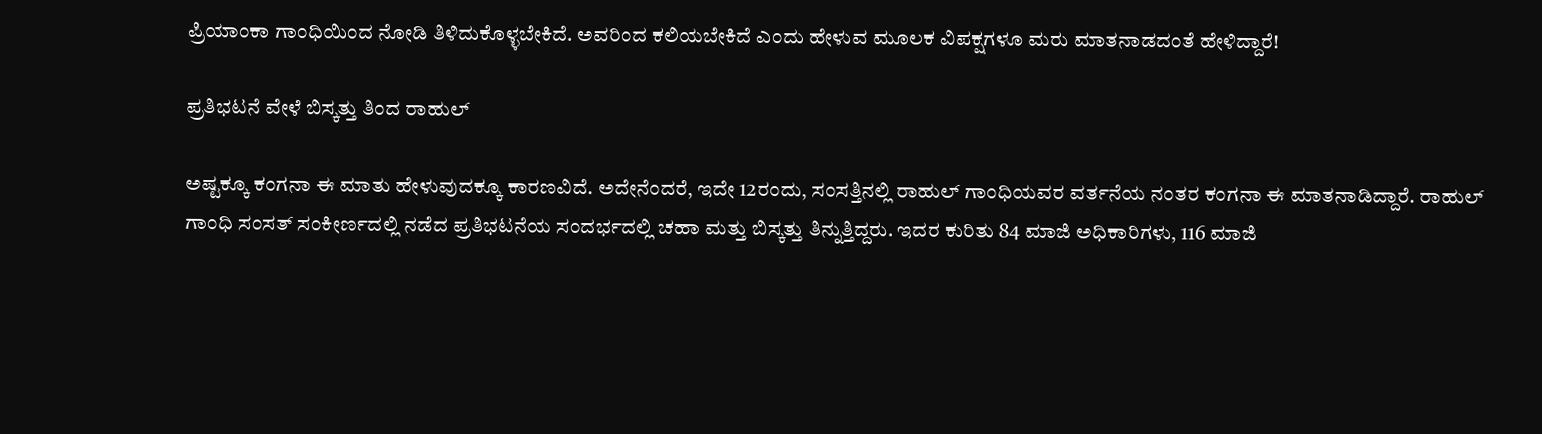ಪ್ರಿಯಾಂಕಾ ಗಾಂಧಿಯಿಂದ ನೋಡಿ ತಿಳಿದುಕೊಳ್ಳಬೇಕಿದೆ. ಅವರಿಂದ ಕಲಿಯಬೇಕಿದೆ ಎಂದು ಹೇಳುವ ಮೂಲಕ ವಿಪಕ್ಷಗಳೂ ಮರು ಮಾತನಾಡದಂತೆ ಹೇಳಿದ್ದಾರೆ!

ಪ್ರತಿಭಟನೆ ವೇಳೆ ಬಿಸ್ಕತ್ತು ತಿಂದ ರಾಹುಲ್

ಅಷ್ಟಕ್ಕೂ ಕಂಗನಾ ಈ ಮಾತು ಹೇಳುವುದಕ್ಕೂ ಕಾರಣವಿದೆ. ಅದೇನೆಂದರೆ, ಇದೇ 12ರಂದು, ಸಂಸತ್ತಿನಲ್ಲಿ ರಾಹುಲ್ ಗಾಂಧಿಯವರ ವರ್ತನೆಯ ನಂತರ ಕಂಗನಾ ಈ ಮಾತನಾಡಿದ್ದಾರೆ. ರಾಹುಲ್ ಗಾಂಧಿ ಸಂಸತ್ ಸಂಕೀರ್ಣದಲ್ಲಿ ನಡೆದ ಪ್ರತಿಭಟನೆಯ ಸಂದರ್ಭದಲ್ಲಿ ಚಹಾ ಮತ್ತು ಬಿಸ್ಕತ್ತು ತಿನ್ನುತ್ತಿದ್ದರು. ಇದರ ಕುರಿತು 84 ಮಾಜಿ ಅಧಿಕಾರಿಗಳು, 116 ಮಾಜಿ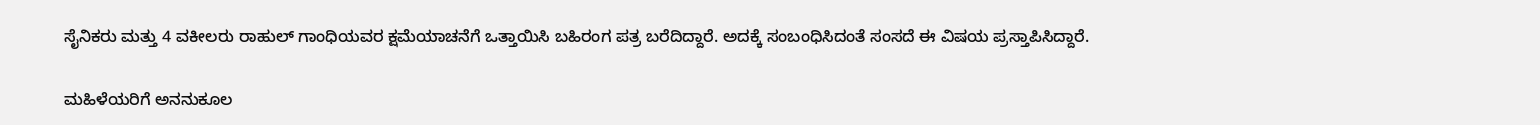ಸೈನಿಕರು ಮತ್ತು 4 ವಕೀಲರು ರಾಹುಲ್ ಗಾಂಧಿಯವರ ಕ್ಷಮೆಯಾಚನೆಗೆ ಒತ್ತಾಯಿಸಿ ಬಹಿರಂಗ ಪತ್ರ ಬರೆದಿದ್ದಾರೆ. ಅದಕ್ಕೆ ಸಂಬಂಧಿಸಿದಂತೆ ಸಂಸದೆ ಈ ವಿಷಯ ಪ್ರಸ್ತಾಪಿಸಿದ್ದಾರೆ.

ಮಹಿಳೆಯರಿಗೆ ಅನನುಕೂಲ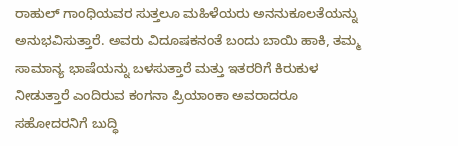ರಾಹುಲ್ ಗಾಂಧಿಯವರ ಸುತ್ತಲೂ ಮಹಿಳೆಯರು ಅನನುಕೂಲತೆಯನ್ನು ಅನುಭವಿಸುತ್ತಾರೆ. ಅವರು ವಿದೂಷಕನಂತೆ ಬಂದು ಬಾಯಿ ಹಾಕಿ, ತಮ್ಮ ಸಾಮಾನ್ಯ ಭಾಷೆಯನ್ನು ಬಳಸುತ್ತಾರೆ ಮತ್ತು ಇತರರಿಗೆ ಕಿರುಕುಳ ನೀಡುತ್ತಾರೆ ಎಂದಿರುವ ಕಂಗನಾ ಪ್ರಿಯಾಂಕಾ ಅವರಾದರೂ ಸಹೋದರನಿಗೆ ಬುದ್ಧಿ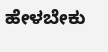ಹೇಳಬೇಕು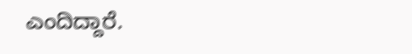ಎಂದಿದ್ದಾರೆ.